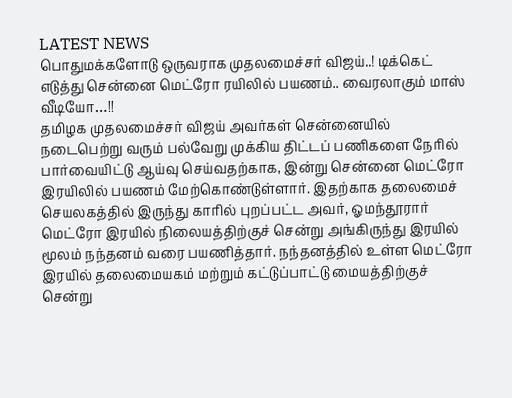LATEST NEWS
பொதுமக்களோடு ஒருவராக முதலமைச்சர் விஜய்..! டிக்கெட் எடுத்து சென்னை மெட்ரோ ரயிலில் பயணம்.. வைரலாகும் மாஸ் வீடியோ…!!
தமிழக முதலமைச்சர் விஜய் அவர்கள் சென்னையில் நடைபெற்று வரும் பல்வேறு முக்கிய திட்டப் பணிகளை நேரில் பார்வையிட்டு ஆய்வு செய்வதற்காக, இன்று சென்னை மெட்ரோ இரயிலில் பயணம் மேற்கொண்டுள்ளார். இதற்காக தலைமைச் செயலகத்தில் இருந்து காரில் புறப்பட்ட அவர், ஓமந்தூரார் மெட்ரோ இரயில் நிலையத்திற்குச் சென்று அங்கிருந்து இரயில் மூலம் நந்தனம் வரை பயணித்தார். நந்தனத்தில் உள்ள மெட்ரோ இரயில் தலைமையகம் மற்றும் கட்டுப்பாட்டு மையத்திற்குச் சென்று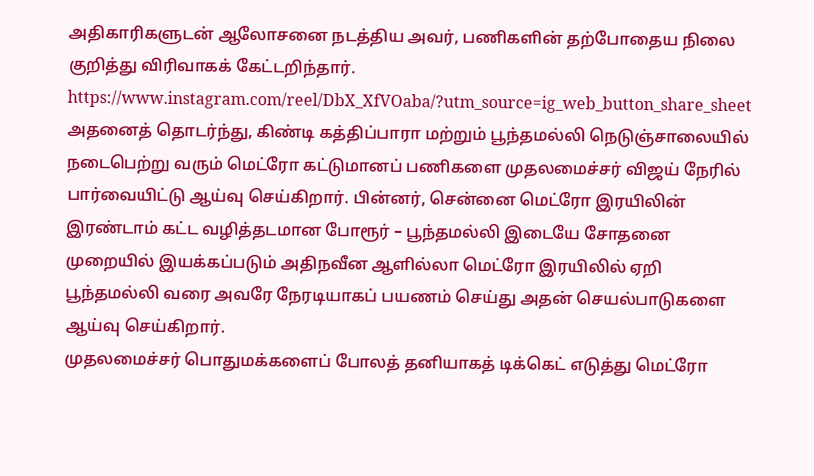அதிகாரிகளுடன் ஆலோசனை நடத்திய அவர், பணிகளின் தற்போதைய நிலை குறித்து விரிவாகக் கேட்டறிந்தார்.
https://www.instagram.com/reel/DbX_XfVOaba/?utm_source=ig_web_button_share_sheet
அதனைத் தொடர்ந்து, கிண்டி கத்திப்பாரா மற்றும் பூந்தமல்லி நெடுஞ்சாலையில் நடைபெற்று வரும் மெட்ரோ கட்டுமானப் பணிகளை முதலமைச்சர் விஜய் நேரில் பார்வையிட்டு ஆய்வு செய்கிறார். பின்னர், சென்னை மெட்ரோ இரயிலின் இரண்டாம் கட்ட வழித்தடமான போரூர் – பூந்தமல்லி இடையே சோதனை முறையில் இயக்கப்படும் அதிநவீன ஆளில்லா மெட்ரோ இரயிலில் ஏறி பூந்தமல்லி வரை அவரே நேரடியாகப் பயணம் செய்து அதன் செயல்பாடுகளை ஆய்வு செய்கிறார்.
முதலமைச்சர் பொதுமக்களைப் போலத் தனியாகத் டிக்கெட் எடுத்து மெட்ரோ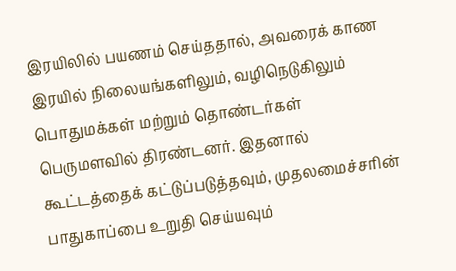இரயிலில் பயணம் செய்ததால், அவரைக் காண இரயில் நிலையங்களிலும், வழிநெடுகிலும் பொதுமக்கள் மற்றும் தொண்டர்கள் பெருமளவில் திரண்டனர். இதனால் கூட்டத்தைக் கட்டுப்படுத்தவும், முதலமைச்சரின் பாதுகாப்பை உறுதி செய்யவும்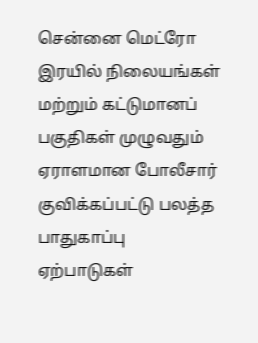சென்னை மெட்ரோ இரயில் நிலையங்கள் மற்றும் கட்டுமானப் பகுதிகள் முழுவதும் ஏராளமான போலீசார் குவிக்கப்பட்டு பலத்த பாதுகாப்பு ஏற்பாடுகள்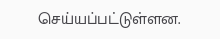செய்யப்பட்டுள்ளன.